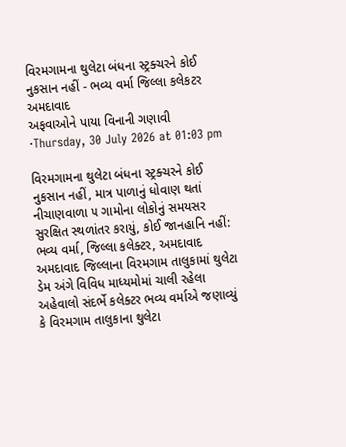વિરમગામના થુલેટા બંધના સ્ટ્રક્ચરને કોઈ નુકસાન નહીં - ભવ્ય વર્મા જિલ્લા કલેકટર અમદાવાદ
અફવાઓને પાયા વિનાની ગણાવી
·Thursday, 30 July 2026 at 01:03 pm

વિરમગામના થુલેટા બંધના સ્ટ્રક્ચરને કોઈ નુકસાન નહીં, માત્ર પાળાનું ધોવાણ થતાં નીચાણવાળા ૫ ગામોના લોકોનું સમયસર સુરક્ષિત સ્થળાંતર કરાયું, કોઈ જાનહાનિ નહીં: ભવ્ય વર્મા, જિલ્લા કલેક્ટર, અમદાવાદ
અમદાવાદ જિલ્લાના વિરમગામ તાલુકામાં થુલેટા ડેમ અંગે વિવિધ માધ્યમોમાં ચાલી રહેલા અહેવાલો સંદર્ભે કલેક્ટર ભવ્ય વર્માએ જણાવ્યું કે વિરમગામ તાલુકાના થુલેટા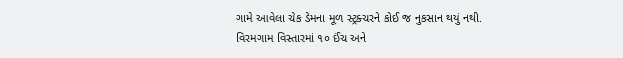ગામે આવેલા ચેક ડેમના મૂળ સ્ટ્રક્ચરને કોઈ જ નુકસાન થયું નથી.
વિરમગામ વિસ્તારમાં ૧૦ ઈંચ અને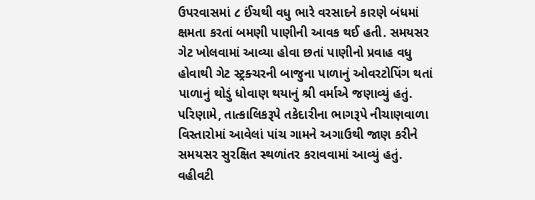ઉપરવાસમાં ૮ ઈંચથી વધુ ભારે વરસાદને કારણે બંધમાં ક્ષમતા કરતાં બમણી પાણીની આવક થઈ હતી. સમયસર ગેટ ખોલવામાં આવ્યા હોવા છતાં પાણીનો પ્રવાહ વધુ હોવાથી ગેટ સ્ટ્રક્ચરની બાજુના પાળાનું ઓવરટોપિંગ થતાં પાળાનું થોડું ધોવાણ થયાનું શ્રી વર્માએ જણાવ્યું હતું.
પરિણામે, તાત્કાલિકરૂપે તકેદારીના ભાગરૂપે નીચાણવાળા વિસ્તારોમાં આવેલાં પાંચ ગામને અગાઉથી જાણ કરીને સમયસર સુરક્ષિત સ્થળાંતર કરાવવામાં આવ્યું હતું. વહીવટી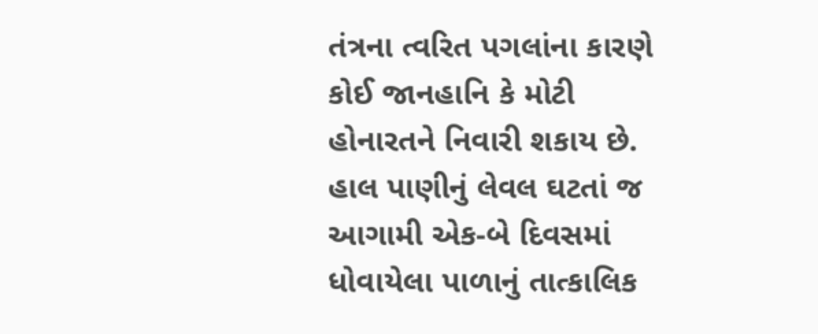તંત્રના ત્વરિત પગલાંના કારણે કોઈ જાનહાનિ કે મોટી હોનારતને નિવારી શકાય છે. હાલ પાણીનું લેવલ ઘટતાં જ આગામી એક-બે દિવસમાં ધોવાયેલા પાળાનું તાત્કાલિક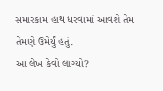સમારકામ હાથ ધરવામાં આવશે તેમ તેમણે ઉમેર્યું હતું.
આ લેખ કેવો લાગ્યો?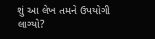શું આ લેખ તમને ઉપયોગી લાગ્યો?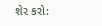શેર કરો: